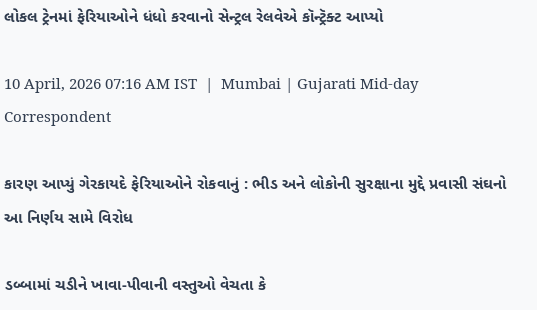લોકલ ટ્રેનમાં ફેરિયાઓને ધંધો કરવાનો સેન્ટ્રલ રેલવેએ કૉન્ટ્રૅક્ટ આપ્યો

10 April, 2026 07:16 AM IST  |  Mumbai | Gujarati Mid-day Correspondent

કારણ આપ્યું ગેરકાયદે ફેરિયાઓને રોકવાનું : ભીડ અને લોકોની સુરક્ષાના મુદ્દે પ્રવાસી સંઘનો આ નિર્ણય સામે વિરોધ

ડબ્બામાં ચડીને ખાવા-પીવાની વસ્તુઓ વેચતા કે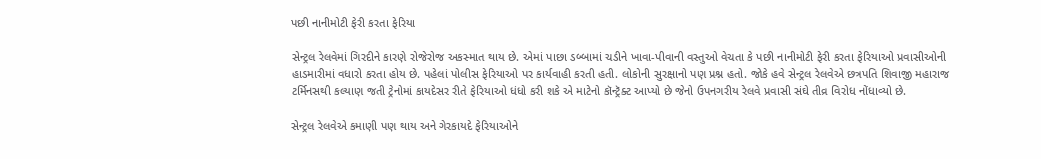પછી નાનીમોટી ફેરી કરતા ફેરિયા

સેન્ટ્રલ રેલવેમાં ગિરદીને કારણે રોજેરોજ અકસ્માત થાય છે. એમાં પાછા ડબ્બામાં ચડીને ખાવા-પીવાની વસ્તુઓ વેચતા કે પછી નાનીમોટી ફેરી કરતા ફેરિયાઓ પ્રવાસીઓની હાડમારીમાં વધારો કરતા હોય છે. પહેલાં પોલીસ ફેરિયાઓ પર કાર્યવાહી કરતી હતી. લોકોની સુરક્ષાનો પણ પ્રશ્ન હતો. જોકે હવે સેન્ટ્રલ રેલવેએ છત્રપતિ શિવાજી મહારાજ ટર્મિનસથી કલ્યાણ જતી ટ્રેનોમાં કાયદેસર રીતે ફેરિયાઓ ધંધો કરી શકે એ માટેનો કૉન્ટ્રૅક્ટ આપ્યો છે જેનો ઉપનગરીય રેલવે પ્રવાસી સંઘે તીવ્ર વિરોધ નોંધાવ્યો છે.

સેન્ટ્રલ રેલવેએ કમાણી પણ થાય અને ગેરકાયદે ફેરિયાઓને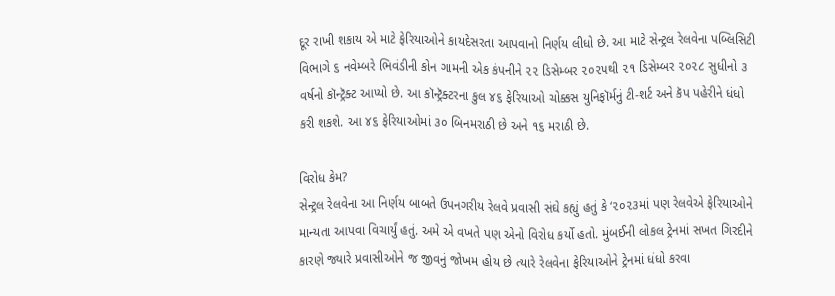દૂર રાખી શકાય એ માટે ફેરિયાઓને કાયદેસરતા આપવાનો નિર્ણય લીધો છે. આ માટે સેન્ટ્રલ રેલવેના પબ્લિસિટી વિભાગે ૬ નવેમ્બરે ભિવંડીની કોન ગામની એક કંપનીને ૨૨ ડિસેમ્બર ૨૦૨૫થી ૨૧ ડિસેમ્બર ૨૦૨૮ સુધીનો ૩ વર્ષનો કૉન્ટ્રૅક્ટ આપ્યો છે. આ કૉન્ટ્રૅક્ટરના કુલ ૪૬ ફેરિયાઓ ચોક્કસ યુનિફૉર્મનું ટી-શર્ટ અને કૅપ પહેરીને ધંધો કરી શકશે. આ ૪૬ ફેરિયાઓમાં ૩૦ બિનમરાઠી છે અને ૧૬ મરાઠી છે.

વિરોધ કેમ?
સેન્ટ્રલ રેલવેના આ નિર્ણય બાબતે ઉપનગરીય રેલવે પ્રવાસી સંઘે કહ્યું હતું કે ‘૨૦૨૩માં પણ રેલવેએ ફેરિયાઓને માન્યતા આપવા વિચાર્યું હતું. અમે એ વખતે પણ એનો વિરોધ કર્યો હતો. મુંબઈની લોકલ ટ્રેનમાં સખત ગિરદીને કારણે જ્યારે પ્રવાસીઓને જ જીવનું જોખમ હોય છે ત્યારે રેલવેના ફેરિયાઓને ટ્રેનમાં ધંધો કરવા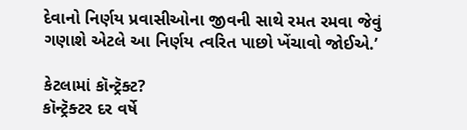દેવાનો નિર્ણય પ્રવાસીઓના જીવની સાથે રમત રમવા જેવું ગણાશે એટલે આ નિર્ણય ત્વરિત પાછો ખેંચાવો જોઈએ.’

કેટલામાં કૉન્ટ્રૅક્ટ?
કૉન્ટ્રૅક્ટર દર વર્ષે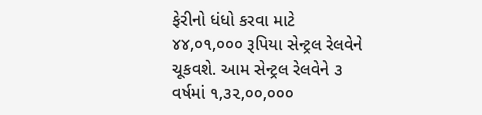ફેરીનો ધંધો કરવા માટે ૪૪,૦૧,૦૦૦ રૂપિયા સેન્ટ્રલ રેલવેને ચૂકવશે. આમ સેન્ટ્રલ રેલવેને ૩ વર્ષમાં ૧,૩૨,૦૦,૦૦૦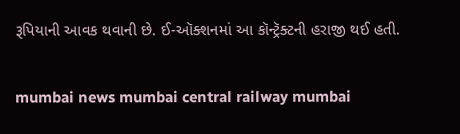રૂપિયાની આવક થવાની છે. ઈ-ઑક્શનમાં આ કૉન્ટ્રૅક્ટની હરાજી થઈ હતી.

mumbai news mumbai central railway mumbai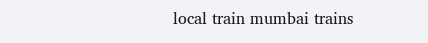local train mumbai trains